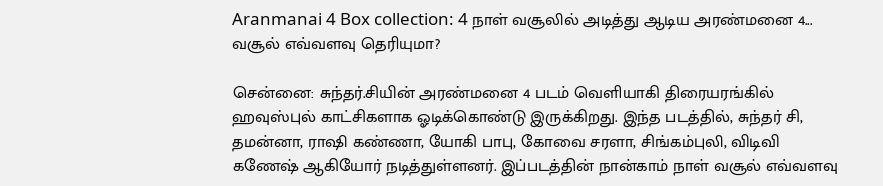Aranmanai 4 Box collection: 4 நாள் வசூலில் அடித்து ஆடிய அரண்மனை 4... வசூல் எவ்வளவு தெரியுமா?

சென்னை: சுந்தர்.சியின் அரண்மனை 4 படம் வெளியாகி திரையரங்கில் ஹவுஸ்புல் காட்சிகளாக ஓடிக்கொண்டு இருக்கிறது. இந்த படத்தில், சுந்தர் சி, தமன்னா, ராஷி கண்ணா, யோகி பாபு, கோவை சரளா, சிங்கம்புலி, விடிவி கணேஷ் ஆகியோர் நடித்துள்ளனர். இப்படத்தின் நான்காம் நாள் வசூல் எவ்வளவு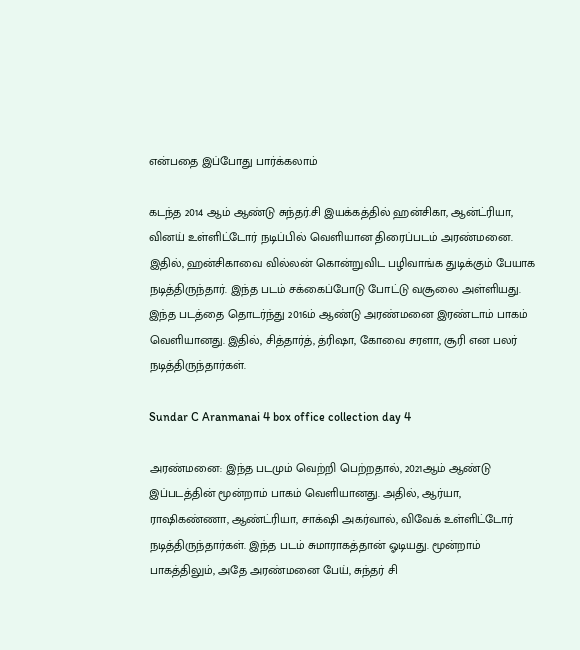என்பதை இப்போது பார்க்கலாம்

கடந்த 2014 ஆம் ஆண்டு சுந்தர்.சி இயக்கத்தில் ஹன்சிகா, ஆன்ட்ரியா, வினய் உள்ளிட்டோர் நடிப்பில் வெளியான திரைப்படம் அரண்மனை. இதில், ஹன்சிகாவை வில்லன் கொன்றுவிட பழிவாங்க துடிக்கும் பேயாக நடித்திருந்தார். இந்த படம் சக்கைப்போடு போட்டு வசூலை அள்ளியது. இந்த படத்தை தொடர்ந்து 2016ம் ஆண்டு அரண்மனை இரண்டாம் பாகம் வெளியானது. இதில், சித்தார்த், த்ரிஷா, கோவை சரளா, சூரி என பலர் நடித்திருந்தார்கள்.

Sundar C Aranmanai 4 box office collection day 4

அரண்மனை: இந்த படமும் வெற்றி பெற்றதால், 2021ஆம் ஆண்டு இப்படத்தின் மூன்றாம் பாகம் வெளியானது. அதில், ஆர்யா, ராஷிகண்ணா, ஆண்ட்ரியா, சாக்‌ஷி அகர்வால், விவேக் உள்ளிட்டோர் நடித்திருந்தார்கள். இந்த படம் சுமாராகத்தான் ஓடியது. மூன்றாம் பாகத்திலும், அதே அரண்மனை பேய், சுந்தர் சி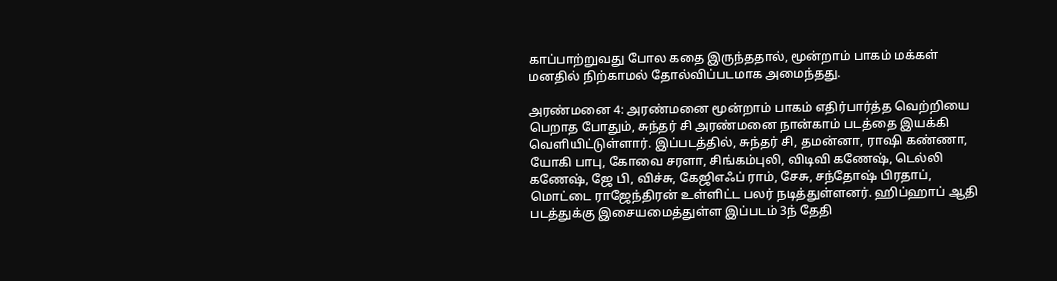காப்பாற்றுவது போல கதை இருந்ததால், மூன்றாம் பாகம் மக்கள் மனதில் நிற்காமல் தோல்விப்படமாக அமைந்தது.

அரண்மனை 4: அரண்மனை மூன்றாம் பாகம் எதிர்பார்த்த வெற்றியை பெறாத போதும், சுந்தர் சி அரண்மனை நான்காம் படத்தை இயக்கி வெளியிட்டுள்ளார். இப்படத்தில், சுந்தர் சி, தமன்னா, ராஷி கண்ணா, யோகி பாபு, கோவை சரளா, சிங்கம்புலி, விடிவி கணேஷ், டெல்லி கணேஷ், ஜே பி, விச்சு, கேஜிஎஃப் ராம், சேசு, சந்தோஷ் பிரதாப், மொட்டை ராஜேந்திரன் உள்ளிட்ட பலர் நடித்துள்ளனர். ஹிப்ஹாப் ஆதி படத்துக்கு இசையமைத்துள்ள இப்படம் 3ந் தேதி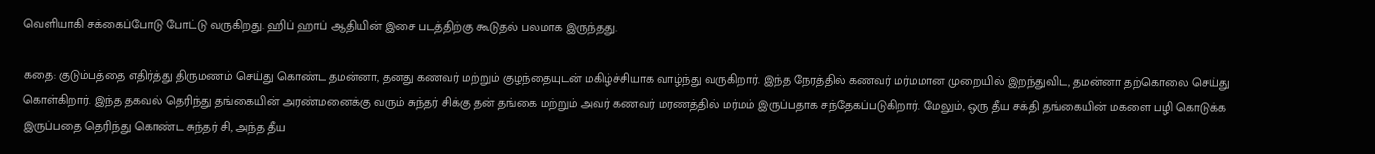வெளியாகி சக்கைப்போடு போட்டு வருகிறது. ஹிப் ஹாப் ஆதியின் இசை படத்திற்கு கூடுதல் பலமாக இருந்தது.

கதை: குடும்பத்தை எதிர்த்து திருமணம் செய்து கொண்ட தமன்னா, தனது கணவர் மற்றும் குழந்தையுடன் மகிழ்ச்சியாக வாழ்ந்து வருகிறார். இந்த நேரத்தில் கணவர் மர்மமான முறையில் இறந்துவிட, தமன்னா தற்கொலை செய்து கொள்கிறார். இந்த தகவல் தெரிந்து தங்கையின் அரண்மனைக்கு வரும் சுந்தர் சிக்கு தன் தங்கை மற்றும் அவர் கணவர் மரணத்தில் மர்மம் இருப்பதாக சந்தேகப்படுகிறார். மேலும், ஒரு தீய சக்தி தங்கையின் மகளை பழி கொடுக்க இருப்பதை தெரிந்து கொண்ட சுந்தர் சி, அந்த தீய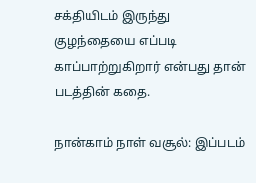சக்தியிடம் இருந்து குழந்தையை எப்படி காப்பாற்றுகிறார் என்பது தான் படத்தின் கதை.

நான்காம் நாள் வசூல்: இப்படம்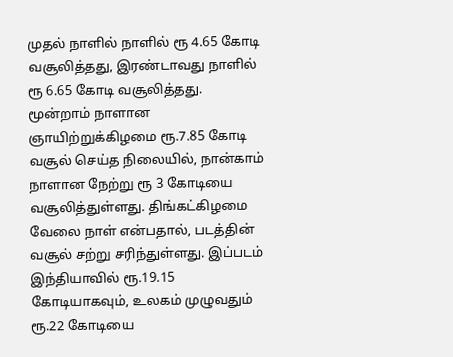முதல் நாளில் நாளில் ரூ 4.65 கோடி வசூலித்தது, இரண்டாவது நாளில் ரூ 6.65 கோடி வசூலித்தது. மூன்றாம் நாளான ஞாயிற்றுக்கிழமை ரூ.7.85 கோடி வசூல் செய்த நிலையில், நான்காம் நாளான நேற்று ரூ 3 கோடியை வசூலித்துள்ளது. திங்கட்கிழமை வேலை நாள் என்பதால், படத்தின் வசூல் சற்று சரிந்துள்ளது. இப்படம் இந்தியாவில் ரூ.19.15 கோடியாகவும், உலகம் முழுவதும் ரூ.22 கோடியை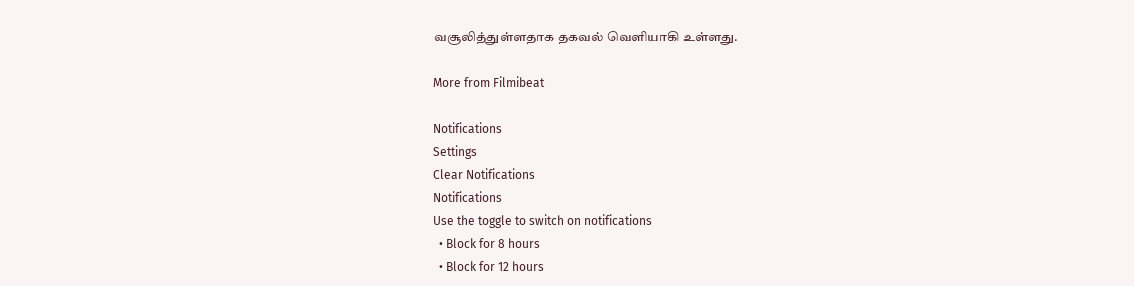வசூலித்துள்ளதாக தகவல் வெளியாகி உள்ளது.

More from Filmibeat

Notifications
Settings
Clear Notifications
Notifications
Use the toggle to switch on notifications
  • Block for 8 hours
  • Block for 12 hours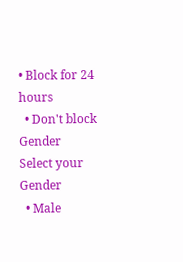• Block for 24 hours
  • Don't block
Gender
Select your Gender
  • Male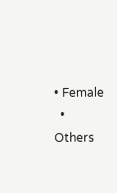• Female
  • Others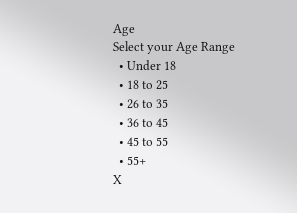Age
Select your Age Range
  • Under 18
  • 18 to 25
  • 26 to 35
  • 36 to 45
  • 45 to 55
  • 55+
X